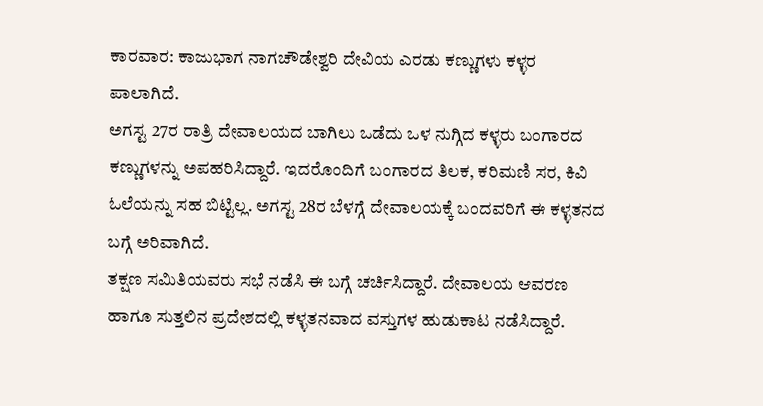ಕಾರವಾರ: ಕಾಜುಭಾಗ ನಾಗಚೌಡೇಶ್ವರಿ ದೇವಿಯ ಎರಡು ಕಣ್ಣುಗಳು ಕಳ್ಳರ ಪಾಲಾಗಿದೆ.
ಅಗಸ್ಟ 27ರ ರಾತ್ರಿ ದೇವಾಲಯದ ಬಾಗಿಲು ಒಡೆದು ಒಳ ನುಗ್ಗಿದ ಕಳ್ಳರು ಬಂಗಾರದ ಕಣ್ಣುಗಳನ್ನು ಅಪಹರಿಸಿದ್ದಾರೆ. ಇದರೊಂದಿಗೆ ಬಂಗಾರದ ತಿಲಕ, ಕರಿಮಣಿ ಸರ, ಕಿವಿ ಓಲೆಯನ್ನು ಸಹ ಬಿಟ್ಟಿಲ್ಲ. ಅಗಸ್ಟ 28ರ ಬೆಳಗ್ಗೆ ದೇವಾಲಯಕ್ಕೆ ಬಂದವರಿಗೆ ಈ ಕಳ್ಳತನದ ಬಗ್ಗೆ ಅರಿವಾಗಿದೆ.
ತಕ್ಷಣ ಸಮಿತಿಯವರು ಸಭೆ ನಡೆಸಿ ಈ ಬಗ್ಗೆ ಚರ್ಚಿಸಿದ್ದಾರೆ. ದೇವಾಲಯ ಆವರಣ ಹಾಗೂ ಸುತ್ತಲಿನ ಪ್ರದೇಶದಲ್ಲಿ ಕಳ್ಳತನವಾದ ವಸ್ತುಗಳ ಹುಡುಕಾಟ ನಡೆಸಿದ್ದಾರೆ.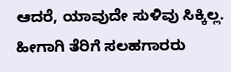ಆದರೆ, ಯಾವುದೇ ಸುಳಿವು ಸಿಕ್ಕಿಲ್ಲ. ಹೀಗಾಗಿ ತೆರಿಗೆ ಸಲಹಗಾರರು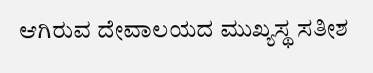ಆಗಿರುವ ದೇವಾಲಯದ ಮುಖ್ಯಸ್ಥ ಸತೀಶ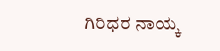ಗಿರಿಧರ ನಾಯ್ಕ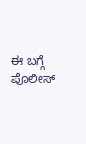ಈ ಬಗ್ಗೆ ಪೊಲೀಸ್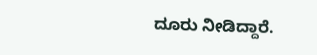ದೂರು ನೀಡಿದ್ದಾರೆ.